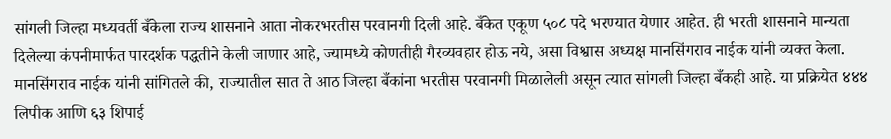सांगली जिल्हा मध्यवर्ती बँकेला राज्य शासनाने आता नोकरभरतीस परवानगी दिली आहे. बँकेत एकूण ५०८ पदे भरण्यात येणार आहेत. ही भरती शासनाने मान्यता दिलेल्या कंपनीमार्फत पारदर्शक पद्धतीने केली जाणार आहे, ज्यामध्ये कोणतीही गैरव्यवहार होऊ नये, असा विश्वास अध्यक्ष मानसिंगराव नाईक यांनी व्यक्त केला.
मानसिंगराव नाईक यांनी सांगितले की, राज्यातील सात ते आठ जिल्हा बँकांना भरतीस परवानगी मिळालेली असून त्यात सांगली जिल्हा बँकही आहे. या प्रक्रियेत ४४४ लिपीक आणि ६३ शिपाई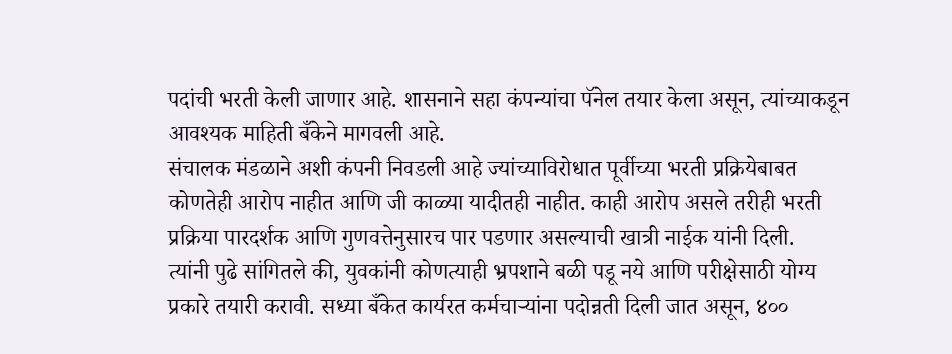पदांची भरती केली जाणार आहे. शासनाने सहा कंपन्यांचा पॅनेल तयार केला असून, त्यांच्याकडून आवश्यक माहिती बँकेने मागवली आहे.
संचालक मंडळाने अशी कंपनी निवडली आहे ज्यांच्याविरोधात पूर्वीच्या भरती प्रक्रियेबाबत कोणतेही आरोप नाहीत आणि जी काळ्या यादीतही नाहीत. काही आरोप असले तरीही भरती प्रक्रिया पारदर्शक आणि गुणवत्तेनुसारच पार पडणार असल्याची खात्री नाईक यांनी दिली.
त्यांनी पुढे सांगितले की, युवकांनी कोणत्याही भ्रपशाने बळी पडू नये आणि परीक्षेसाठी योग्य प्रकारे तयारी करावी. सध्या बँकेत कार्यरत कर्मचाऱ्यांना पदोन्नती दिली जात असून, ४००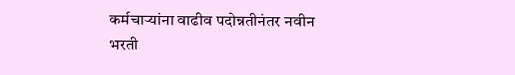कर्मचाऱ्यांना वाढीव पदोन्नतीनंतर नवीन भरती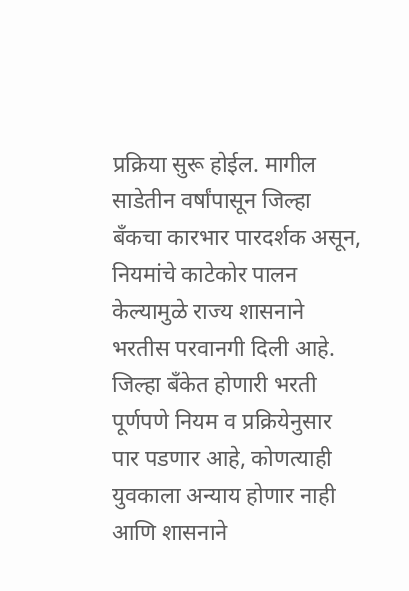प्रक्रिया सुरू होईल. मागील साडेतीन वर्षांपासून जिल्हा बँकचा कारभार पारदर्शक असून, नियमांचे काटेकोर पालन केल्यामुळे राज्य शासनाने भरतीस परवानगी दिली आहे.
जिल्हा बँकेत होणारी भरती पूर्णपणे नियम व प्रक्रियेनुसार पार पडणार आहे, कोणत्याही युवकाला अन्याय होणार नाही आणि शासनाने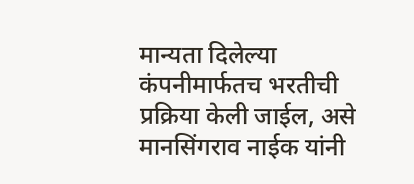मान्यता दिलेल्या कंपनीमार्फतच भरतीची प्रक्रिया केली जाईल, असे मानसिंगराव नाईक यांनी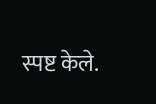स्पष्ट केले.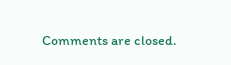Comments are closed.